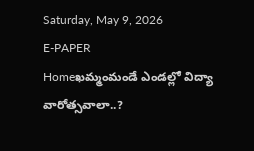Saturday, May 9, 2026
E-PAPER
Homeఖమ్మంమండే ఎండల్లో విద్యా వారోత్సవాలా..?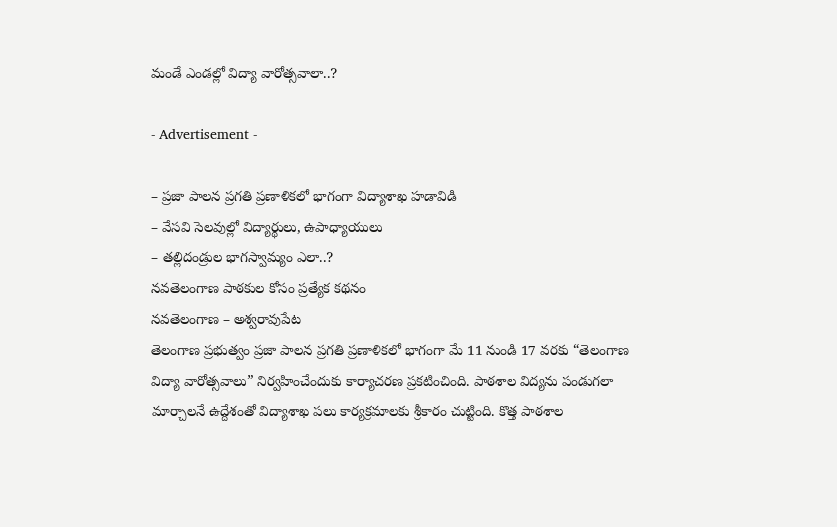మండే ఎండల్లో విద్యా వారోత్సవాలా..?

- Advertisement -

– ప్రజా పాలన ప్రగతి ప్రణాళికలో భాగంగా విద్యాశాఖ హడావిడి
– వేసవి సెలవుల్లో విద్యార్థులు, ఉపాధ్యాయులు
– తల్లిదండ్రుల భాగస్వామ్యం ఎలా..?
నవతెలంగాణ పాఠకుల కోసం ప్రత్యేక కథనం
నవతెలంగాణ – అశ్వరావుపేట
తెలంగాణ ప్రభుత్వం ప్రజా పాలన ప్రగతి ప్రణాళికలో భాగంగా మే 11 నుండి 17 వరకు “తెలంగాణ విద్యా వారోత్సవాలు” నిర్వహించేందుకు కార్యాచరణ ప్రకటించింది. పాఠశాల విద్యను పండుగలా మార్చాలనే ఉద్దేశంతో విద్యాశాఖ పలు కార్యక్రమాలకు శ్రీకారం చుట్టింది. కొత్త పాఠశాల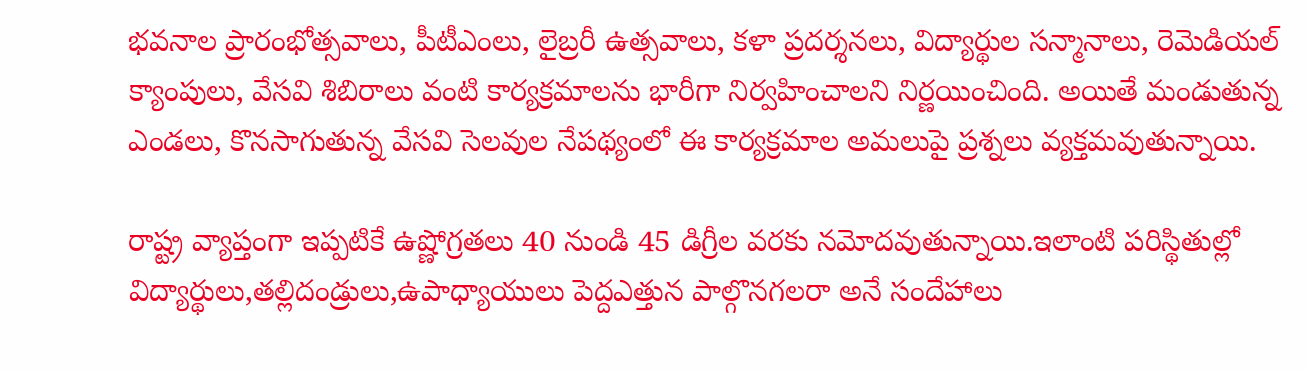భవనాల ప్రారంభోత్సవాలు, పీటీఎంలు, లైబ్రరీ ఉత్సవాలు, కళా ప్రదర్శనలు, విద్యార్థుల సన్మానాలు, రెమెడియల్ క్యాంపులు, వేసవి శిబిరాలు వంటి కార్యక్రమాలను భారీగా నిర్వహించాలని నిర్ణయించింది. అయితే మండుతున్న ఎండలు, కొనసాగుతున్న వేసవి సెలవుల నేపథ్యంలో ఈ కార్యక్రమాల అమలుపై ప్రశ్నలు వ్యక్తమవుతున్నాయి.

రాష్ట్ర వ్యాప్తంగా ఇప్పటికే ఉష్ణోగ్రతలు 40 నుండి 45 డిగ్రీల వరకు నమోదవుతున్నాయి.ఇలాంటి పరిస్థితుల్లో విద్యార్థులు,తల్లిదండ్రులు,ఉపాధ్యాయులు పెద్దఎత్తున పాల్గొనగలరా అనే సందేహాలు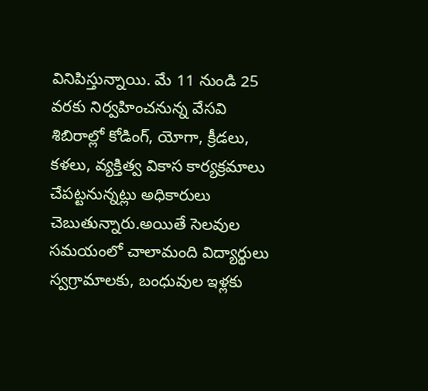వినిపిస్తున్నాయి. మే 11 నుండి 25 వరకు నిర్వహించనున్న వేసవి శిబిరాల్లో కోడింగ్, యోగా, క్రీడలు, కళలు, వ్యక్తిత్వ వికాస కార్యక్రమాలు చేపట్టనున్నట్లు అధికారులు చెబుతున్నారు.అయితే సెలవుల సమయంలో చాలామంది విద్యార్థులు స్వగ్రామాలకు, బంధువుల ఇళ్లకు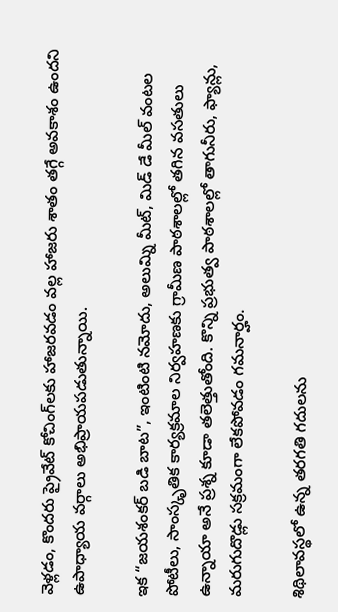వెళ్లడం, కొందరు ప్రైవేట్ కోచింగ్‌లకు హాజరవడం వల్ల హాజరు శాతం తగ్గే అవకాశం ఉందని ఉపాధ్యాయ వర్గాలు అభిప్రాయపడుతున్నాయి.

ఇక “జయశంకర్ బడి బాట”, ఇంటింటి నమోదు, అలుమ్ని మీట్, మిడ్‌ డే మీల్ వంటల పోటీలు, సాంస్కృతిక కార్యక్రమాల నిర్వహణకు గ్రామీణ పాఠశాలల్లో తగిన వసతులు ఉన్నాయా అనే ప్రశ్న కూడా తలెత్తుతోంది. కొన్ని ప్రభుత్వ పాఠశాలల్లో తాగునీరు, ఫ్యాన్లు, మరుగుదొడ్లు సక్రమంగా లేకపోవడం గమనార్హం.

శిథిలావస్థలో ఉన్న తరగతి గదులను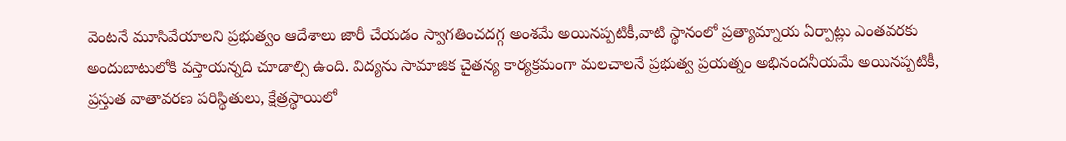వెంటనే మూసివేయాలని ప్రభుత్వం ఆదేశాలు జారీ చేయడం స్వాగతించదగ్గ అంశమే అయినప్పటికీ,వాటి స్థానంలో ప్రత్యామ్నాయ ఏర్పాట్లు ఎంతవరకు అందుబాటులోకి వస్తాయన్నది చూడాల్సి ఉంది. విద్యను సామాజిక చైతన్య కార్యక్రమంగా మలచాలనే ప్రభుత్వ ప్రయత్నం అభినందనీయమే అయినప్పటికీ, ప్రస్తుత వాతావరణ పరిస్థితులు, క్షేత్రస్థాయిలో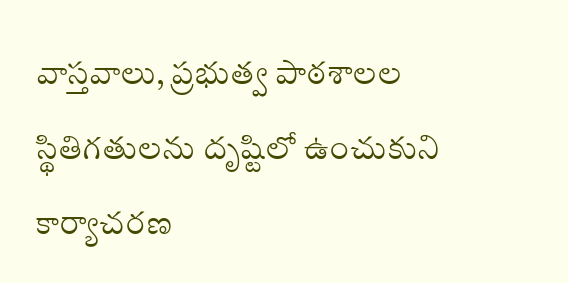వాస్తవాలు, ప్రభుత్వ పాఠశాలల స్థితిగతులను దృష్టిలో ఉంచుకుని కార్యాచరణ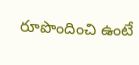రూపొందించి ఉంటే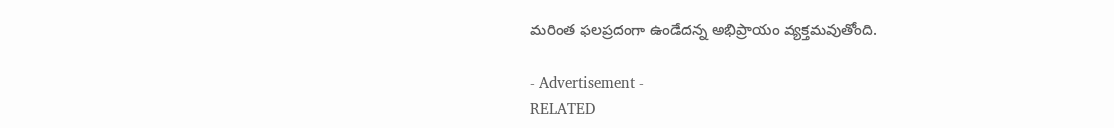మరింత ఫలప్రదంగా ఉండేదన్న అభిప్రాయం వ్యక్తమవుతోంది.

- Advertisement -
RELATED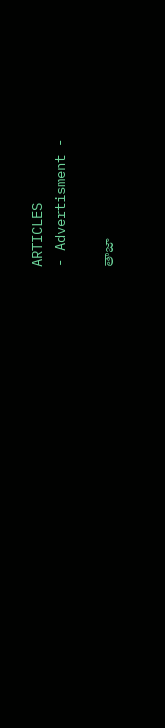ARTICLES
- Advertisment -

తాజా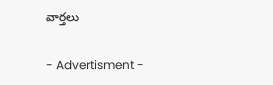వార్తలు

- Advertisment -